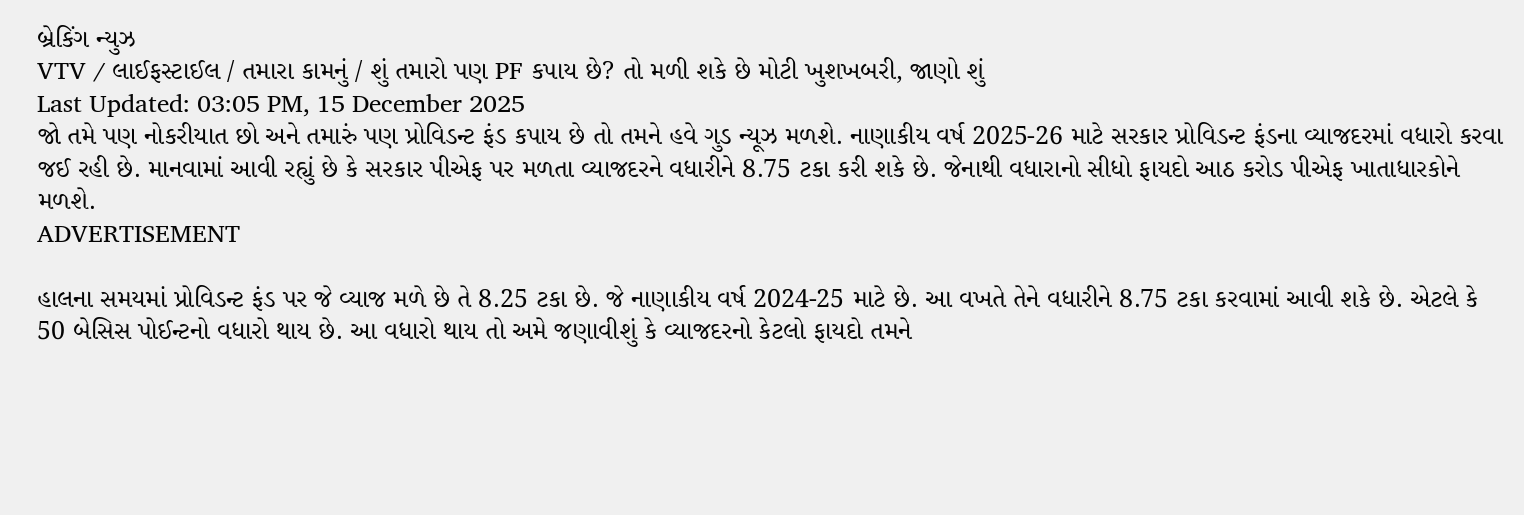બ્રેકિંગ ન્યુઝ
VTV / લાઈફસ્ટાઈલ / તમારા કામનું / શું તમારો પણ PF કપાય છે? તો મળી શકે છે મોટી ખુશખબરી, જાણો શું
Last Updated: 03:05 PM, 15 December 2025
જો તમે પણ નોકરીયાત છો અને તમારું પણ પ્રોવિડન્ટ ફંડ કપાય છે તો તમને હવે ગુડ ન્યૂઝ મળશે. નાણાકીય વર્ષ 2025-26 માટે સરકાર પ્રોવિડન્ટ ફંડના વ્યાજદરમાં વધારો કરવા જઈ રહી છે. માનવામાં આવી રહ્યું છે કે સરકાર પીએફ પર મળતા વ્યાજદરને વધારીને 8.75 ટકા કરી શકે છે. જેનાથી વધારાનો સીધો ફાયદો આઠ કરોડ પીએફ ખાતાધારકોને મળશે.
ADVERTISEMENT

હાલના સમયમાં પ્રોવિડન્ટ ફંડ પર જે વ્યાજ મળે છે તે 8.25 ટકા છે. જે નાણાકીય વર્ષ 2024-25 માટે છે. આ વખતે તેને વધારીને 8.75 ટકા કરવામાં આવી શકે છે. એટલે કે 50 બેસિસ પોઈન્ટનો વધારો થાય છે. આ વધારો થાય તો અમે જણાવીશું કે વ્યાજદરનો કેટલો ફાયદો તમને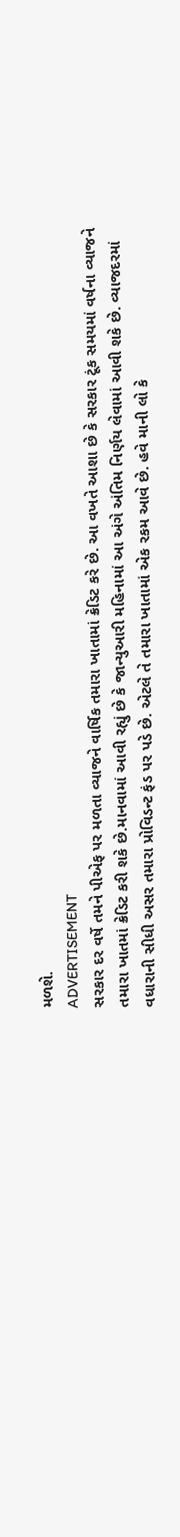મળશે.
ADVERTISEMENT
સરકાર દર વર્ષે તમને પીએફ પર મળતા વ્યાજને વાર્ષિક તમારા ખાતામાં ક્રેડિટ કરે છે. આ વખતે આશા છે કે સરકાર ટૂંક સમયમાં વર્ષના વ્યાજને તમારા ખાતમાં ક્રેડિટ કરી શકે છે.માનવામાં આવી રહ્યું છે કે જાન્યુઆરી મહિનામાં આ અંગે અંતિમ નિર્ણય લેવામાં આવી શકે છે. વ્યાજદરમાં વધારાની સીધી અસર તમારા પ્રોવિડન્ટ ફંડ પર પડે છે. એટલે તે તમારા ખાતામાં એક રકમ આવે છે. હવે માની લો કે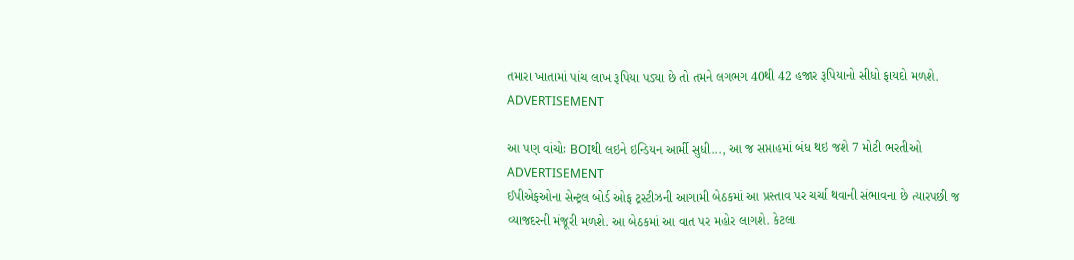તમારા ખાતામાં પાંચ લાખ રૂપિયા પડ્યા છે તો તમને લગભગ 40થી 42 હજાર રૂપિયાનો સીધો ફાયદો મળશે.
ADVERTISEMENT

આ પણ વાંચોઃ BOIથી લઇને ઇન્ડિયન આર્મી સુધી..., આ જ સપ્તાહમાં બંધ થઇ જશે 7 મોટી ભરતીઓ
ADVERTISEMENT
ઈપીએફઓના સેન્ટ્રલ બોર્ડ ઓફ ટ્રસ્ટીઝની આગામી બેઠકમાં આ પ્રસ્તાવ પર ચર્ચા થવાની સંભાવના છે ત્યારપછી જ વ્યાજદરની મંજૂરી મળશે. આ બેઠકમાં આ વાત પર મહોર લાગશે. કેટલા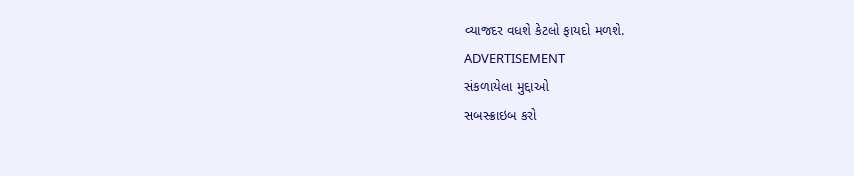વ્યાજદર વધશે કેટલો ફાયદો મળશે.
ADVERTISEMENT
સંકળાયેલા મુદ્દાઓ
સબસ્ક્રાઇબ કરો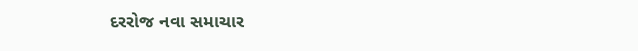દરરોજ નવા સમાચાર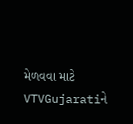મેળવવા માટે VTVGujaratiને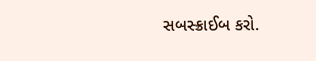સબસ્ક્રાઈબ કરો.